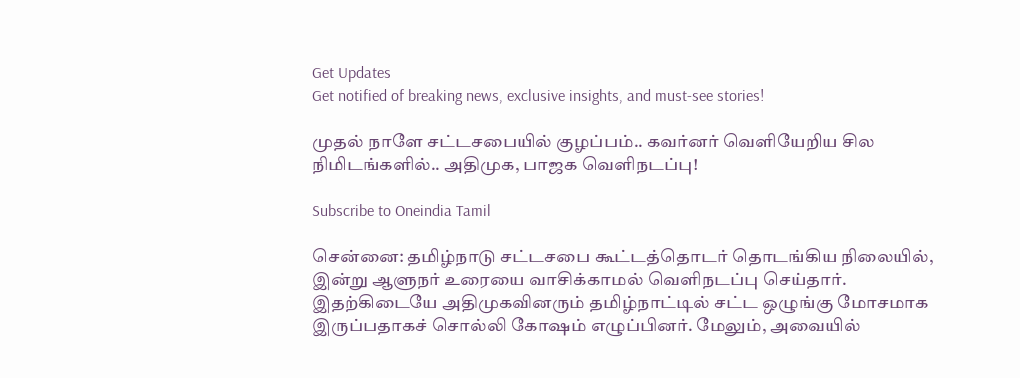Get Updates
Get notified of breaking news, exclusive insights, and must-see stories!

முதல் நாளே சட்டசபையில் குழப்பம்.. கவர்னர் வெளியேறிய சில நிமிடங்களில்.. அதிமுக, பாஜக வெளிநடப்பு!

Subscribe to Oneindia Tamil

சென்னை: தமிழ்நாடு சட்டசபை கூட்டத்தொடர் தொடங்கிய நிலையில், இன்று ஆளுநர் உரையை வாசிக்காமல் வெளிநடப்பு செய்தார். இதற்கிடையே அதிமுகவினரும் தமிழ்நாட்டில் சட்ட ஒழுங்கு மோசமாக இருப்பதாகச் சொல்லி கோஷம் எழுப்பினர். மேலும், அவையில்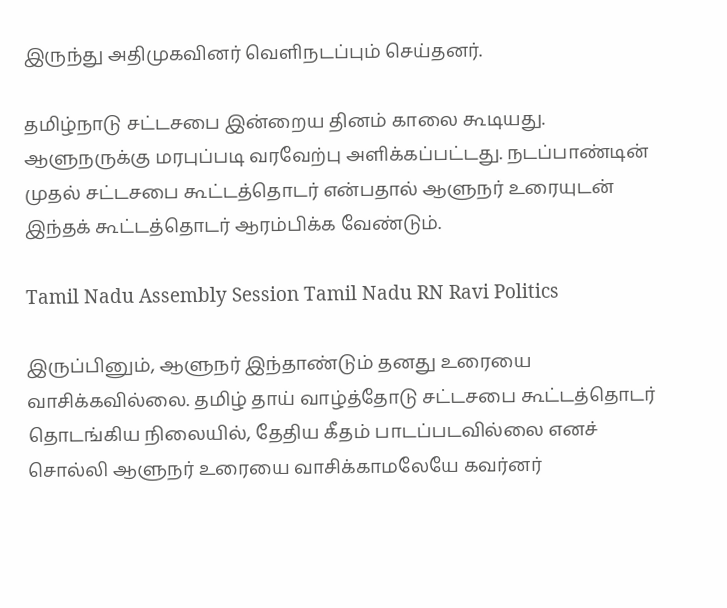இருந்து அதிமுகவினர் வெளிநடப்பும் செய்தனர்.

தமிழ்நாடு சட்டசபை இன்றைய தினம் காலை கூடியது. ஆளுநருக்கு மரபுப்படி வரவேற்பு அளிக்கப்பட்டது. நடப்பாண்டின் முதல் சட்டசபை கூட்டத்தொடர் என்பதால் ஆளுநர் உரையுடன் இந்தக் கூட்டத்தொடர் ஆரம்பிக்க வேண்டும்.

Tamil Nadu Assembly Session Tamil Nadu RN Ravi Politics

இருப்பினும், ஆளுநர் இந்தாண்டும் தனது உரையை வாசிக்கவில்லை. தமிழ் தாய் வாழ்த்தோடு சட்டசபை கூட்டத்தொடர் தொடங்கிய நிலையில், தேதிய கீதம் பாடப்படவில்லை எனச் சொல்லி ஆளுநர் உரையை வாசிக்காமலேயே கவர்னர்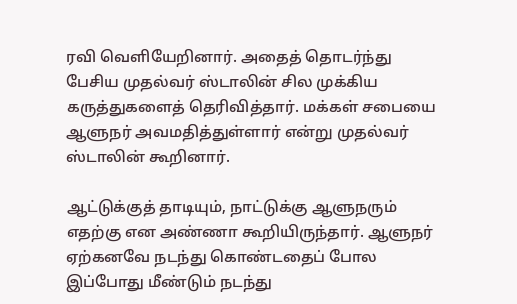ரவி வெளியேறினார். அதைத் தொடர்ந்து பேசிய முதல்வர் ஸ்டாலின் சில முக்கிய கருத்துகளைத் தெரிவித்தார். மக்கள் சபையை ஆளுநர் அவமதித்துள்ளார் என்று முதல்வர் ஸ்டாலின் கூறினார்.

ஆட்டுக்குத் தாடியும், நாட்டுக்கு ஆளுநரும் எதற்கு என அண்ணா கூறியிருந்தார். ஆளுநர் ஏற்கனவே நடந்து கொண்டதைப் போல இப்போது மீண்டும் நடந்து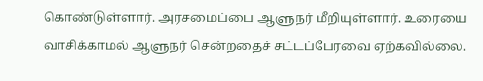கொண்டுள்ளார். அரசமைப்பை ஆளுநர் மீறியுள்ளார். உரையை வாசிக்காமல் ஆளுநர் சென்றதைச் சட்டப்பேரவை ஏற்கவில்லை.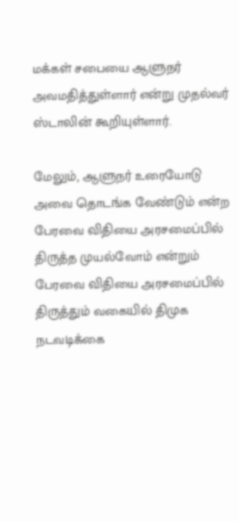மக்கள் சபையை ஆளுநர் அவமதித்துள்ளார் என்று முதல்வர் ஸ்டாலின் கூறியுள்ளார்.

மேலும், ஆளுநர் உரையோடு அவை தொடங்க வேண்டும் என்ற பேரவை விதியை அரசமைப்பில் திருத்த முயல்வோம் என்றும் பேரவை விதியை அரசமைப்பில் திருத்தும் வகையில் திமுக நடவடிக்கை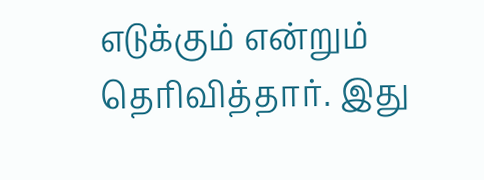எடுக்கும் என்றும் தெரிவித்தார். இது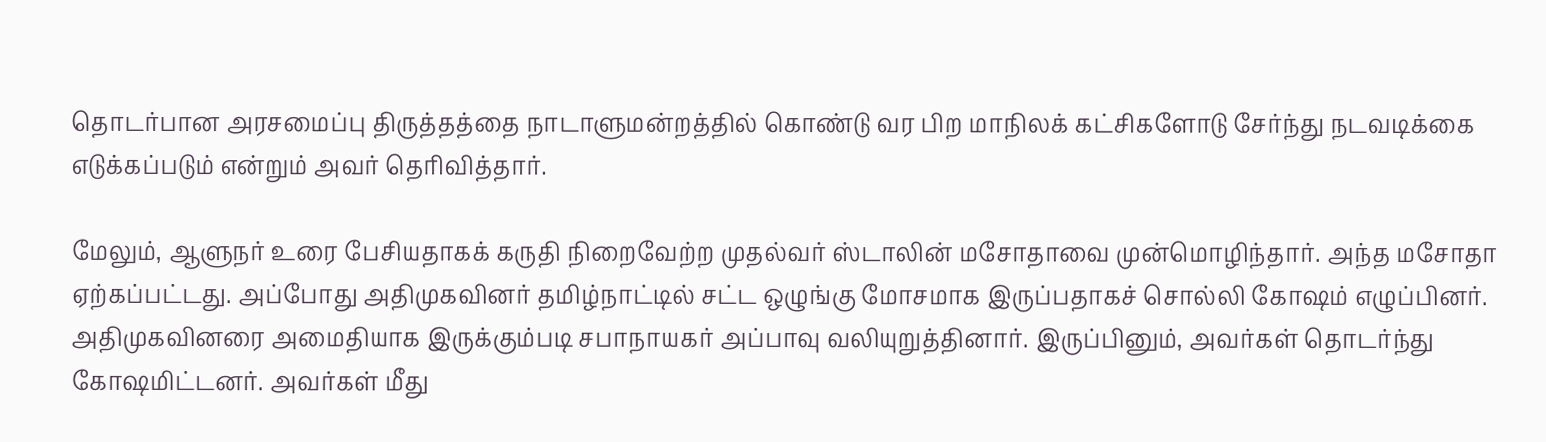தொடர்பான அரசமைப்பு திருத்தத்தை நாடாளுமன்றத்தில் கொண்டு வர பிற மாநிலக் கட்சிகளோடு சேர்ந்து நடவடிக்கை எடுக்கப்படும் என்றும் அவர் தெரிவித்தார்.

மேலும், ஆளுநர் உரை பேசியதாகக் கருதி நிறைவேற்ற முதல்வர் ஸ்டாலின் மசோதாவை முன்மொழிந்தார். அந்த மசோதா ஏற்கப்பட்டது. அப்போது அதிமுகவினர் தமிழ்நாட்டில் சட்ட ஒழுங்கு மோசமாக இருப்பதாகச் சொல்லி கோஷம் எழுப்பினர். அதிமுகவினரை அமைதியாக இருக்கும்படி சபாநாயகர் அப்பாவு வலியுறுத்தினார். இருப்பினும், அவர்கள் தொடர்ந்து கோஷமிட்டனர். அவர்கள் மீது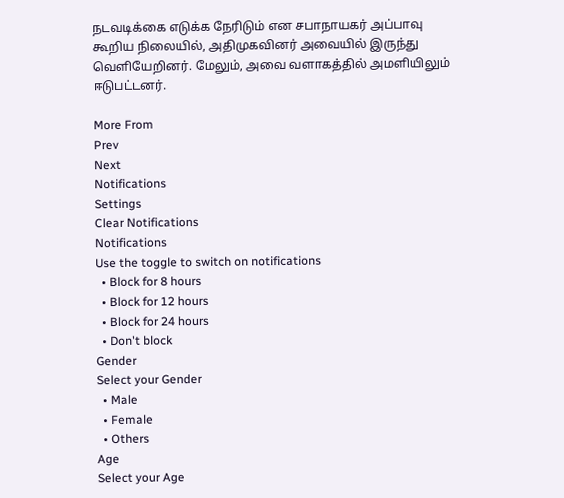நடவடிக்கை எடுக்க நேரிடும் என சபாநாயகர் அப்பாவு கூறிய நிலையில், அதிமுகவினர் அவையில் இருந்து வெளியேறினர். மேலும், அவை வளாகத்தில் அமளியிலும் ஈடுபட்டனர்.

More From
Prev
Next
Notifications
Settings
Clear Notifications
Notifications
Use the toggle to switch on notifications
  • Block for 8 hours
  • Block for 12 hours
  • Block for 24 hours
  • Don't block
Gender
Select your Gender
  • Male
  • Female
  • Others
Age
Select your Age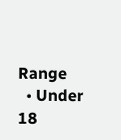Range
  • Under 18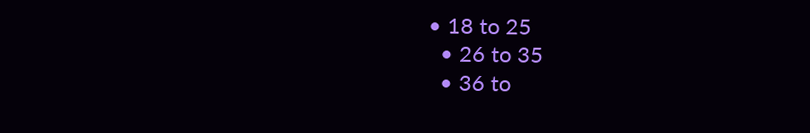• 18 to 25
  • 26 to 35
  • 36 to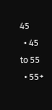45
  • 45 to 55
  • 55+